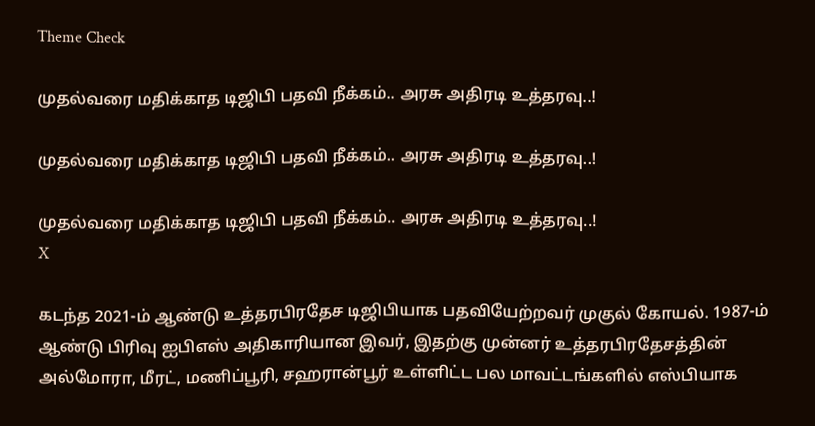Theme Check

முதல்வரை மதிக்காத டிஜிபி பதவி நீக்கம்.. அரசு அதிரடி உத்தரவு..!

முதல்வரை மதிக்காத டிஜிபி பதவி நீக்கம்.. அரசு அதிரடி உத்தரவு..!

முதல்வரை மதிக்காத டிஜிபி பதவி நீக்கம்.. அரசு அதிரடி உத்தரவு..!
X

கடந்த 2021-ம் ஆண்டு உத்தரபிரதேச டிஜிபியாக பதவியேற்றவர் முகுல் கோயல். 1987-ம் ஆண்டு பிரிவு ஐபிஎஸ் அதிகாரியான இவர், இதற்கு முன்னர் உத்தரபிரதேசத்தின் அல்மோரா, மீரட், மணிப்பூரி, சஹரான்பூர் உள்ளிட்ட பல மாவட்டங்களில் எஸ்பியாக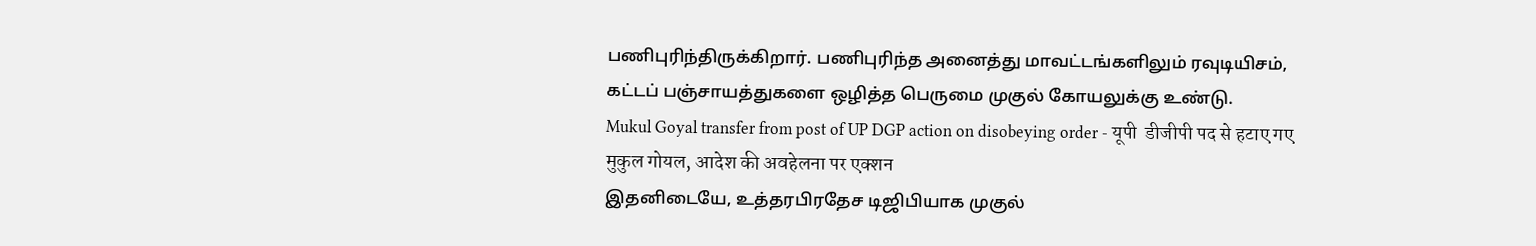பணிபுரிந்திருக்கிறார். பணிபுரிந்த அனைத்து மாவட்டங்களிலும் ரவுடியிசம், கட்டப் பஞ்சாயத்துகளை ஒழித்த பெருமை முகுல் கோயலுக்கு உண்டு.
Mukul Goyal transfer from post of UP DGP action on disobeying order - यूपी  डीजीपी पद से हटाए गए मुकुल गोयल, आदेश की अवहेलना पर एक्शन
இதனிடையே, உத்தரபிரதேச டிஜிபியாக முகுல்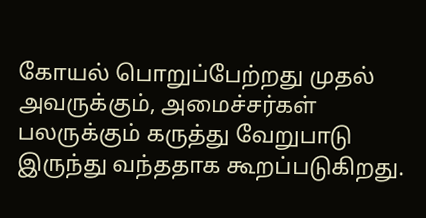கோயல் பொறுப்பேற்றது முதல் அவருக்கும், அமைச்சர்கள் பலருக்கும் கருத்து வேறுபாடு இருந்து வந்ததாக கூறப்படுகிறது.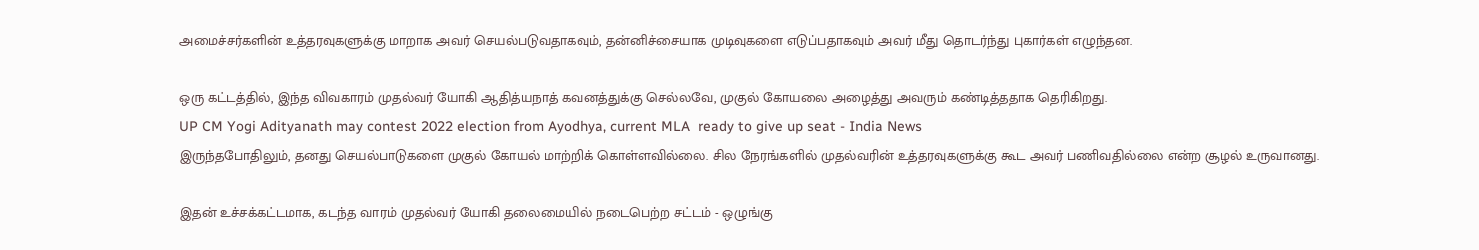அமைச்சர்களின் உத்தரவுகளுக்கு மாறாக அவர் செயல்படுவதாகவும், தன்னிச்சையாக முடிவுகளை எடுப்பதாகவும் அவர் மீது தொடர்ந்து புகார்கள் எழுந்தன.

ஒரு கட்டத்தில், இந்த விவகாரம் முதல்வர் யோகி ஆதித்யநாத் கவனத்துக்கு செல்லவே, முகுல் கோயலை அழைத்து அவரும் கண்டித்ததாக தெரிகிறது.
UP CM Yogi Adityanath may contest 2022 election from Ayodhya, current MLA  ready to give up seat - India News
இருந்தபோதிலும், தனது செயல்பாடுகளை முகுல் கோயல் மாற்றிக் கொள்ளவில்லை. சில நேரங்களில் முதல்வரின் உத்தரவுகளுக்கு கூட அவர் பணிவதில்லை என்ற சூழல் உருவானது.

இதன் உச்சக்கட்டமாக, கடந்த வாரம் முதல்வர் யோகி தலைமையில் நடைபெற்ற சட்டம் - ஒழுங்கு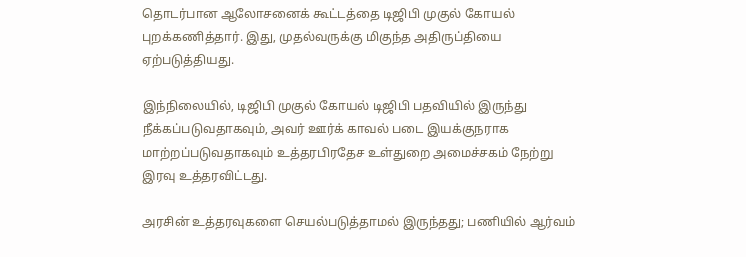தொடர்பான ஆலோசனைக் கூட்டத்தை டிஜிபி முகுல் கோயல் புறக்கணித்தார். இது, முதல்வருக்கு மிகுந்த அதிருப்தியை ஏற்படுத்தியது.

இந்நிலையில், டிஜிபி முகுல் கோயல் டிஜிபி பதவியில் இருந்து நீக்கப்படுவதாகவும், அவர் ஊர்க் காவல் படை இயக்குநராக மாற்றப்படுவதாகவும் உத்தரபிரதேச உள்துறை அமைச்சகம் நேற்று இரவு உத்தரவிட்டது.

அரசின் உத்தரவுகளை செயல்படுத்தாமல் இருந்தது; பணியில் ஆர்வம்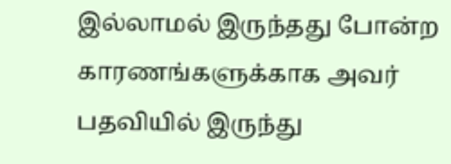இல்லாமல் இருந்தது போன்ற காரணங்களுக்காக அவர் பதவியில் இருந்து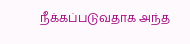நீக்கப்படுவதாக அந்த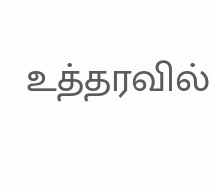உத்தரவில்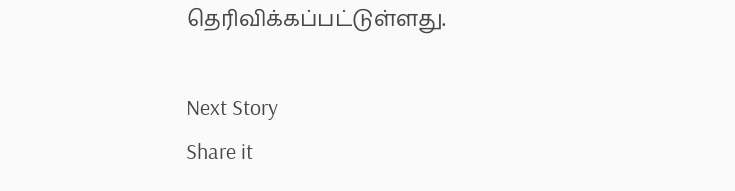தெரிவிக்கப்பட்டுள்ளது.

Next Story
Share it